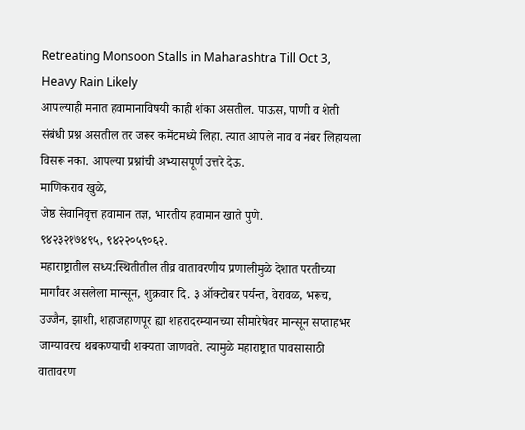Retreating Monsoon Stalls in Maharashtra Till Oct 3, Heavy Rain Likely
आपल्याही मनात हवामानाविषयी काही शंका असतील. पाऊस, पाणी व शेती संबंधी प्रश्न असतील तर जरूर कमेंटमध्ये लिहा. त्यात आपले नाव व नंबर लिहायला विसरू नका. आपल्या प्रश्नांची अभ्यासपूर्ण उत्तरे देऊ.
माणिकराव खुळे,
जेष्ठ सेवानिवृत्त हवामान तज्ञ, भारतीय हवामान खाते पुणे.
९४२३२१७४९५, ९४२२०५९०६२.
महाराष्ट्रातील सध्य:स्थितीतील तीव्र वातावरणीय प्रणालीमुळे देशात परतीच्या मार्गांवर असलेला मान्सून, शुक्रवार दि. ३ ऑक्टोबर पर्यन्त, वेरावळ, भरूच, उज्जैन, झाशी, शहाजहाणपूर ह्या शहरादरम्यानच्या सीमारेषेवर मान्सून सप्ताहभर जाग्यावरच थबकण्याची शक्यता जाणवते. त्यामुळे महाराष्ट्रात पावसासाठी वातावरण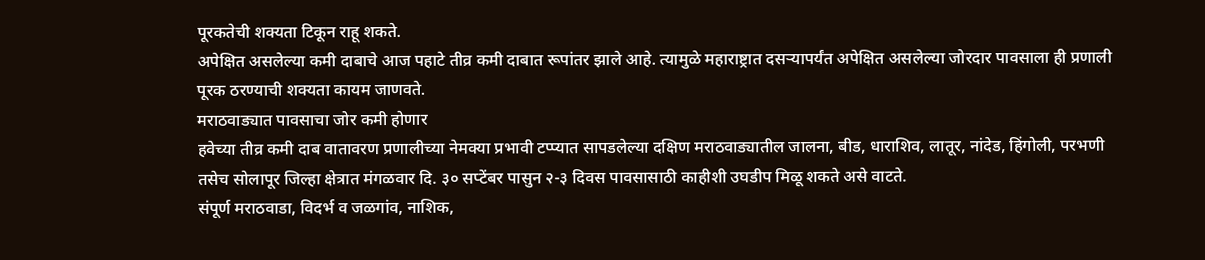पूरकतेची शक्यता टिकून राहू शकते.
अपेक्षित असलेल्या कमी दाबाचे आज पहाटे तीव्र कमी दाबात रूपांतर झाले आहे. त्यामुळे महाराष्ट्रात दसऱ्यापर्यंत अपेक्षित असलेल्या जोरदार पावसाला ही प्रणाली पूरक ठरण्याची शक्यता कायम जाणवते.
मराठवाड्यात पावसाचा जोर कमी होणार
हवेच्या तीव्र कमी दाब वातावरण प्रणालीच्या नेमक्या प्रभावी टप्प्यात सापडलेल्या दक्षिण मराठवाड्यातील जालना, बीड, धाराशिव, लातूर, नांदेड, हिंगोली, परभणी तसेच सोलापूर जिल्हा क्षेत्रात मंगळवार दि. ३० सप्टेंबर पासुन २-३ दिवस पावसासाठी काहीशी उघडीप मिळू शकते असे वाटते.
संपूर्ण मराठवाडा, विदर्भ व जळगांव, नाशिक,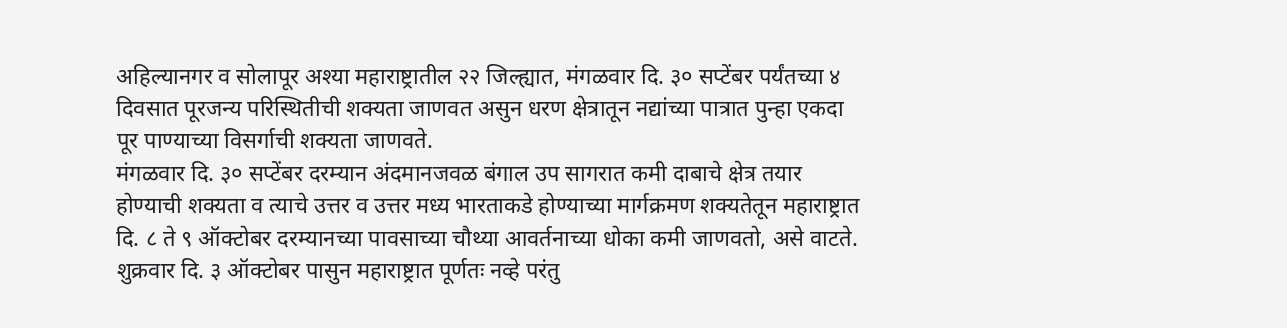अहिल्यानगर व सोलापूर अश्या महाराष्ट्रातील २२ जिल्ह्यात, मंगळवार दि. ३० सप्टेंबर पर्यंतच्या ४ दिवसात पूरजन्य परिस्थितीची शक्यता जाणवत असुन धरण क्षेत्रातून नद्यांच्या पात्रात पुन्हा एकदा पूर पाण्याच्या विसर्गाची शक्यता जाणवते.
मंगळवार दि. ३० सप्टेंबर दरम्यान अंदमानजवळ बंगाल उप सागरात कमी दाबाचे क्षेत्र तयार होण्याची शक्यता व त्याचे उत्तर व उत्तर मध्य भारताकडे होण्याच्या मार्गक्रमण शक्यतेतून महाराष्ट्रात दि. ८ ते ९ ऑक्टोबर दरम्यानच्या पावसाच्या चौथ्या आवर्तनाच्या धोका कमी जाणवतो, असे वाटते.
शुक्रवार दि. ३ ऑक्टोबर पासुन महाराष्ट्रात पूर्णतः नव्हे परंतु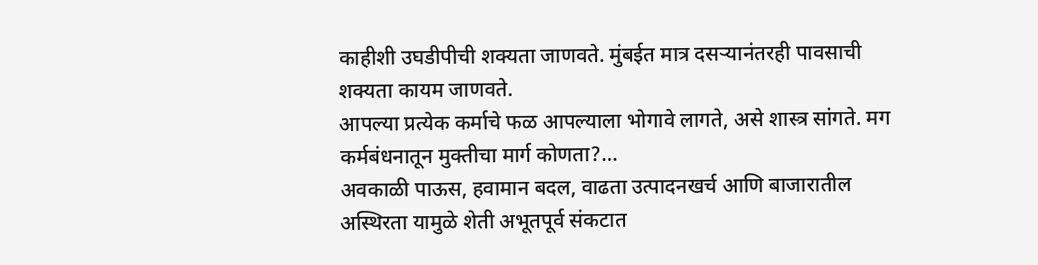काहीशी उघडीपीची शक्यता जाणवते. मुंबईत मात्र दसऱ्यानंतरही पावसाची शक्यता कायम जाणवते.
आपल्या प्रत्येक कर्माचे फळ आपल्याला भोगावे लागते, असे शास्त्र सांगते. मग कर्मबंधनातून मुक्तीचा मार्ग कोणता?…
अवकाळी पाऊस, हवामान बदल, वाढता उत्पादनखर्च आणि बाजारातील अस्थिरता यामुळे शेती अभूतपूर्व संकटात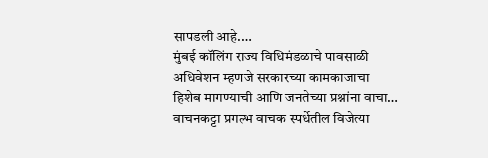सापडली आहे.…
मुंबई कॉलिंग राज्य विधिमंडळाचे पावसाळी अधिवेशन म्हणजे सरकारच्या कामकाजाचा हिशेब मागण्याची आणि जनतेच्या प्रश्नांना वाचा…
वाचनकट्टा प्रगल्भ वाचक स्पर्धेतील विजेत्या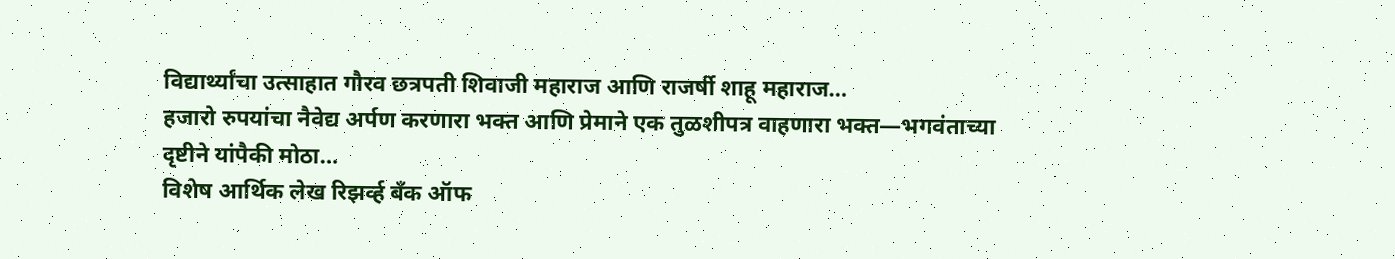विद्यार्थ्यांचा उत्साहात गौरव छत्रपती शिवाजी महाराज आणि राजर्षी शाहू महाराज…
हजारो रुपयांचा नैवेद्य अर्पण करणारा भक्त आणि प्रेमाने एक तुळशीपत्र वाहणारा भक्त—भगवंताच्या दृष्टीने यांपैकी मोठा…
विशेष आर्थिक लेख रिझर्व्ह बँक ऑफ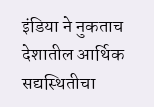इंडिया ने नुकताच देशातील आर्थिक सद्यस्थितीचा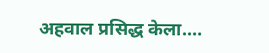अहवाल प्रसिद्ध केला.…